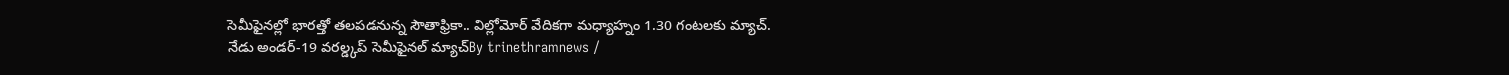సెమీఫైనల్లో భారత్తో తలపడనున్న సౌతాఫ్రికా.. విల్లోమోర్ వేదికగా మధ్యాహ్నం 1.30 గంటలకు మ్యాచ్.
నేడు అండర్-19 వరల్డ్కప్ సెమీఫైనల్ మ్యాచ్By trinethramnews /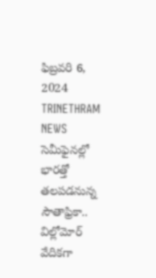ఫిబ్రవరి 6, 2024 TRINETHRAM NEWS సెమీఫైనల్లో భారత్తో తలపడనున్న సౌతాఫ్రికా.. విల్లోమోర్ వేదికగా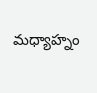మధ్యాహ్నం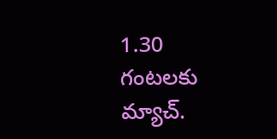1.30 గంటలకు మ్యాచ్.